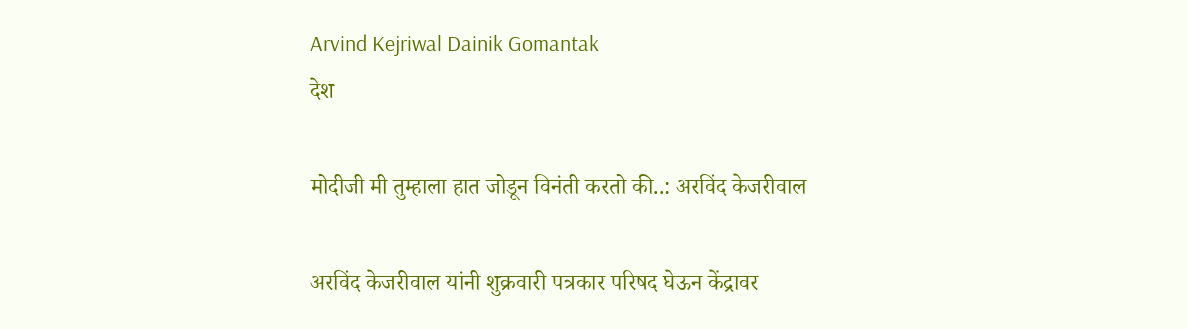Arvind Kejriwal Dainik Gomantak
देश

मोदीजी मी तुम्हाला हात जोडून विनंती करतो की..: अरविंद केजरीवाल

अरविंद केजरीवाल यांनी शुक्रवारी पत्रकार परिषद घेऊन केंद्रावर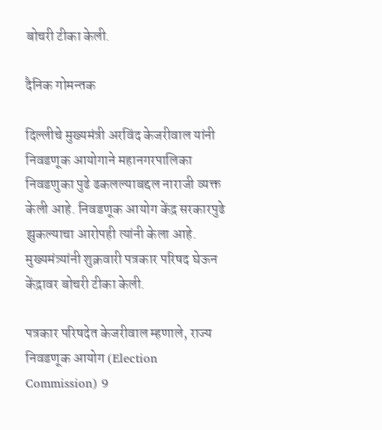बोचरी टीका केली.

दैनिक गोमन्तक

दिल्लीचे मुख्यमंत्री अरविंद केजरीवाल यांनी निवडणूक आयोगाने महानगरपालिका निवडणुका पुढे ढकलल्याबद्दल नाराजी व्यक्त केली आहे. निवडणूक आयोग केंद्र सरकारपुढे झुकल्याचा आरोपही त्यांनी केला आहे. मुख्यमंत्र्यांनी शुक्रवारी पत्रकार परिषद घेऊन केंद्रावर बोचरी टीका केली.

पत्रकार परिषदेत केजरीवाल म्हणाले, राज्य निवडणूक आयोग (Election Commission) 9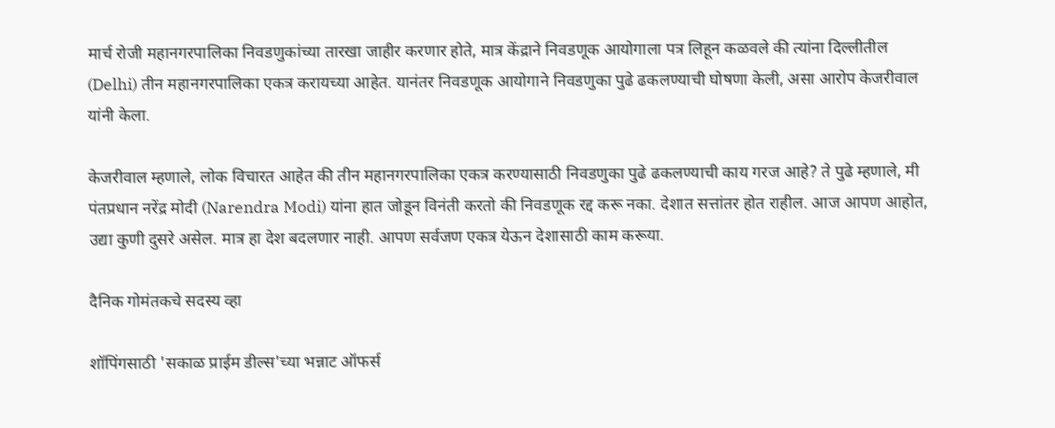मार्च रोजी महानगरपालिका निवडणुकांच्या तारखा जाहीर करणार होते, मात्र केंद्राने निवडणूक आयोगाला पत्र लिहून कळवले की त्यांना दिल्लीतील (Delhi) तीन महानगरपालिका एकत्र करायच्या आहेत. यानंतर निवडणूक आयोगाने निवडणुका पुढे ढकलण्याची घोषणा केली, असा आरोप केजरीवाल यांनी केला.

केजरीवाल म्हणाले, लोक विचारत आहेत की तीन महानगरपालिका एकत्र करण्यासाठी निवडणुका पुढे ढकलण्याची काय गरज आहे? ते पुढे म्हणाले, मी पंतप्रधान नरेंद्र मोदी (Narendra Modi) यांना हात जोडून विनंती करतो की निवडणूक रद्द करू नका. देशात सत्तांतर होत राहील. आज आपण आहोत, उद्या कुणी दुसरे असेल. मात्र हा देश बदलणार नाही. आपण सर्वजण एकत्र येऊन देशासाठी काम करूया.

दैनिक गोमंतकचे सदस्य व्हा

शॉपिंगसाठी 'सकाळ प्राईम डील्स'च्या भन्नाट ऑफर्स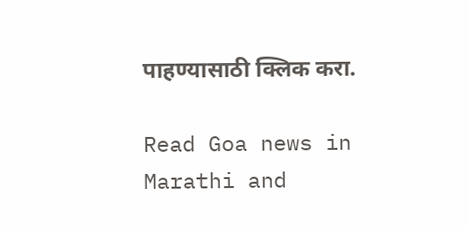पाहण्यासाठी क्लिक करा.

Read Goa news in Marathi and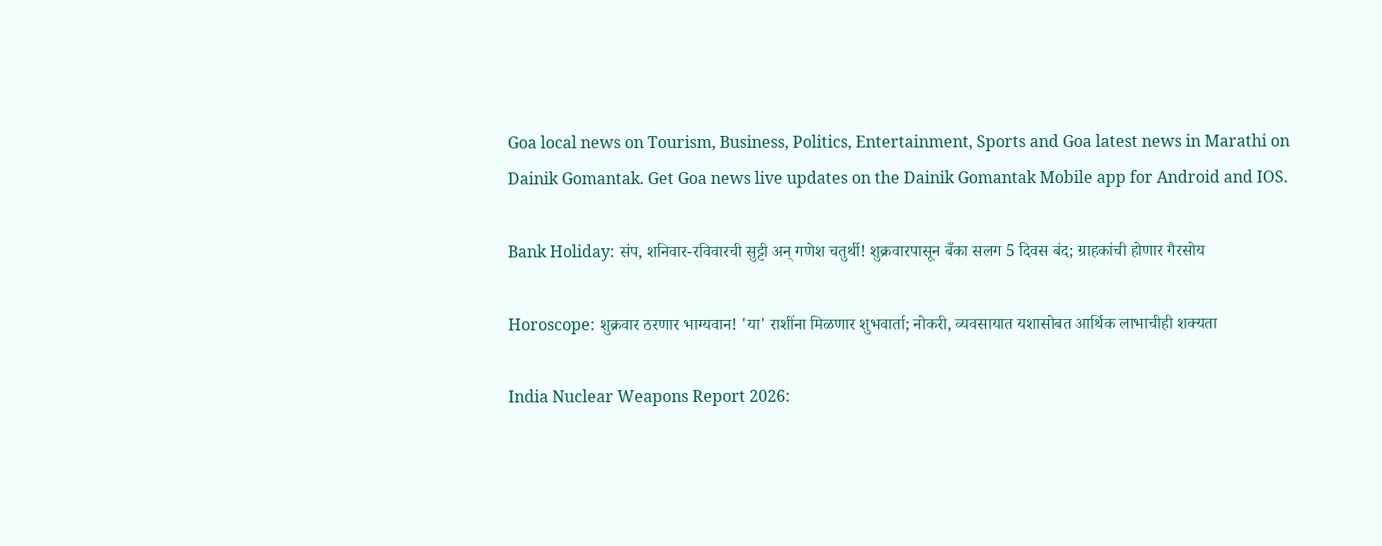Goa local news on Tourism, Business, Politics, Entertainment, Sports and Goa latest news in Marathi on Dainik Gomantak. Get Goa news live updates on the Dainik Gomantak Mobile app for Android and IOS.

Bank Holiday: संप, शनिवार-रविवारची सुट्टी अन्‌ गणेश चतुर्थी! शुक्रवारपासून बँका सलग 5 दिवस बंद; ग्राहकांची होणार गैरसोय

Horoscope: शुक्रवार ठरणार भाग्यवान! 'या' राशींना मिळणार शुभवार्ता; नोकरी, व्यवसायात यशासोबत आर्थिक लाभाचीही शक्यता

India Nuclear Weapons Report 2026: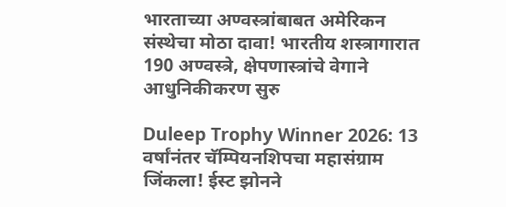भारताच्या अण्वस्त्रांबाबत अमेरिकन संस्थेचा मोठा दावा! भारतीय शस्त्रागारात 190 अण्वस्त्रे, क्षेपणास्त्रांचे वेगाने आधुनिकीकरण सुरु

Duleep Trophy Winner 2026: 13 वर्षांनंतर चॅम्पियनशिपचा महासंग्राम जिंकला! ईस्ट झोनने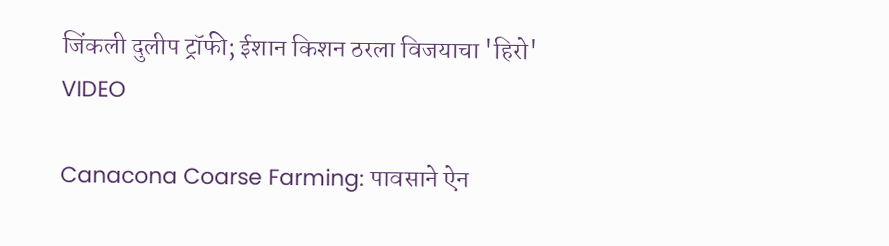जिंकली दुलीप ट्रॉफी; ईशान किशन ठरला विजयाचा 'हिरो' VIDEO

Canacona Coarse Farming: पावसाने ऐन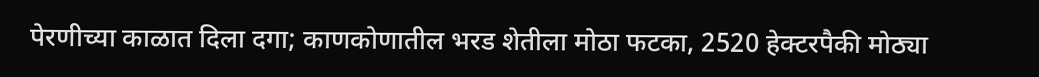पेरणीच्या काळात दिला दगा; काणकोणातील भरड शेतीला मोठा फटका, 2520 हेक्टरपैकी मोठ्या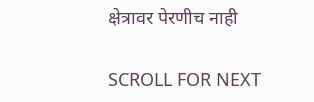क्षेत्रावर पेरणीच नाही

SCROLL FOR NEXT